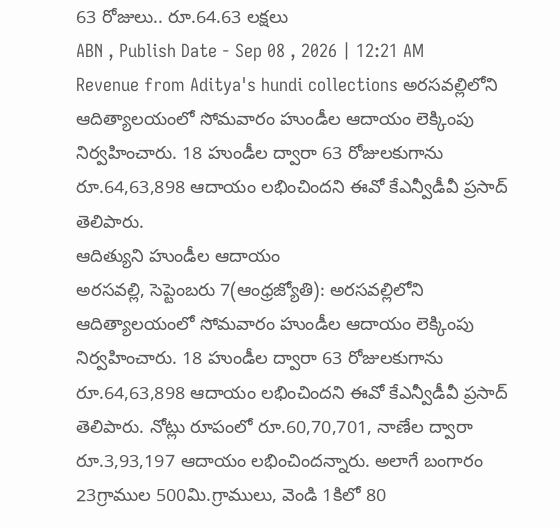63 రోజులు.. రూ.64.63 లక్షలు
ABN , Publish Date - Sep 08 , 2026 | 12:21 AM
Revenue from Aditya's hundi collections అరసవల్లిలోని ఆదిత్యాలయంలో సోమవారం హుండీల ఆదాయం లెక్కింపు నిర్వహించారు. 18 హుండీల ద్వారా 63 రోజులకుగాను రూ.64,63,898 ఆదాయం లభించిందని ఈవో కేఎన్వీడీవీ ప్రసాద్ తెలిపారు.
ఆదిత్యుని హుండీల ఆదాయం
అరసవల్లి, సెప్టెంబరు 7(ఆంధ్రజ్యోతి): అరసవల్లిలోని ఆదిత్యాలయంలో సోమవారం హుండీల ఆదాయం లెక్కింపు నిర్వహించారు. 18 హుండీల ద్వారా 63 రోజులకుగాను రూ.64,63,898 ఆదాయం లభించిందని ఈవో కేఎన్వీడీవీ ప్రసాద్ తెలిపారు. నోట్లు రూపంలో రూ.60,70,701, నాణేల ద్వారా రూ.3,93,197 ఆదాయం లభించిందన్నారు. అలాగే బంగారం 23గ్రాముల 500మి.గ్రాములు, వెండి 1కిలో 80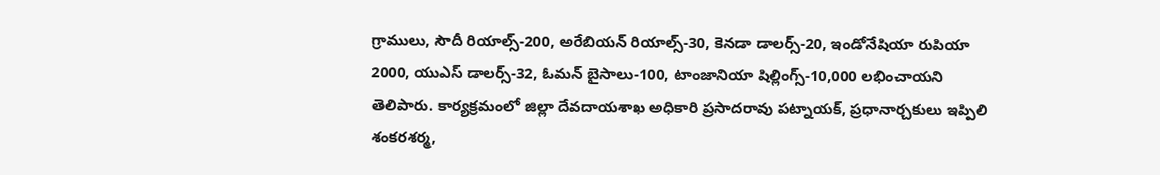గ్రాములు, సౌదీ రియాల్స్-200, అరేబియన్ రియాల్స్-30, కెనడా డాలర్స్-20, ఇండోనేషియా రుపియా 2000, యుఎస్ డాలర్స్-32, ఓమన్ బైసాలు-100, టాంజానియా షిల్లింగ్స్-10,000 లభించాయని తెలిపారు. కార్యక్రమంలో జిల్లా దేవదాయశాఖ అధికారి ప్రసాదరావు పట్నాయక్, ప్రధానార్చకులు ఇప్పిలి శంకరశర్మ,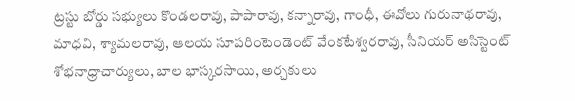ట్రస్టు బోర్డు సభ్యులు కొండలరావు, పాపారావు, కన్నారావు, గాంధీ, ఈవోలు గురునాథరావు, మాధవి, శ్యామలరావు, ఆలయ సూపరింటెండెంట్ వేంకటేశ్వరరావు, సీనియర్ అసిస్టెంట్ శోభనాధ్రాచార్యులు, బాల భాస్కరసాయి, అర్చకులు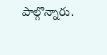పాల్గొన్నారు.